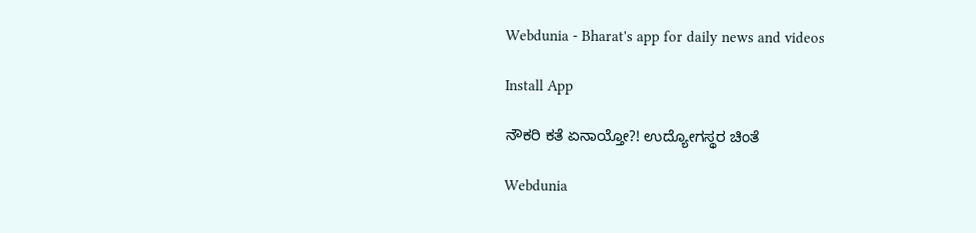Webdunia - Bharat's app for daily news and videos

Install App

ನೌಕರಿ ಕತೆ ಏನಾಯ್ತೋ?! ಉದ್ಯೋಗಸ್ಥರ ಚಿಂತೆ

Webdunia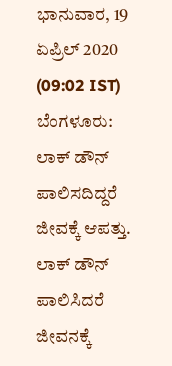ಭಾನುವಾರ, 19 ಏಪ್ರಿಲ್ 2020 (09:02 IST)
ಬೆಂಗಳೂರು: ಲಾಕ್ ಡೌನ್ ಪಾಲಿಸದಿದ್ದರೆ ಜೀವಕ್ಕೆ ಆಪತ್ತು. ಲಾಕ್ ಡೌನ್ ಪಾಲಿಸಿದರೆ ಜೀವನಕ್ಕೆ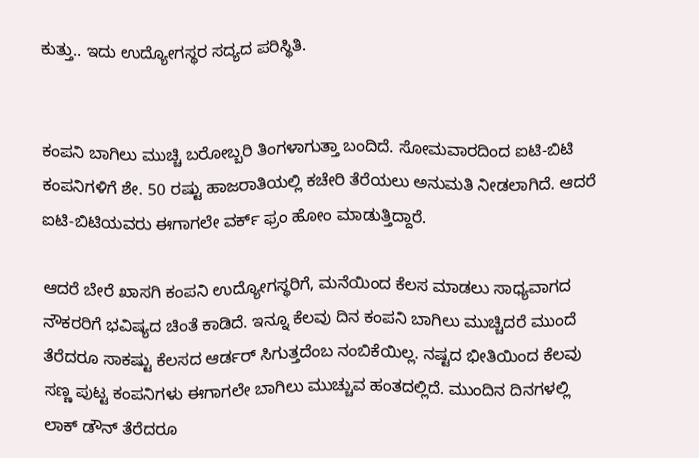ಕುತ್ತು.. ಇದು ಉದ್ಯೋಗಸ್ಥರ ಸದ್ಯದ ಪರಿಸ್ಥಿತಿ.


ಕಂಪನಿ ಬಾಗಿಲು ಮುಚ್ಚಿ ಬರೋಬ್ಬರಿ ತಿಂಗಳಾಗುತ್ತಾ ಬಂದಿದೆ. ಸೋಮವಾರದಿಂದ ಐಟಿ-ಬಿಟಿ ಕಂಪನಿಗಳಿಗೆ ಶೇ. 50 ರಷ್ಟು ಹಾಜರಾತಿಯಲ್ಲಿ ಕಚೇರಿ ತೆರೆಯಲು ಅನುಮತಿ ನೀಡಲಾಗಿದೆ. ಆದರೆ ಐಟಿ-ಬಿಟಿಯವರು ಈಗಾಗಲೇ ವರ್ಕ್ ಫ್ರಂ ಹೋಂ ಮಾಡುತ್ತಿದ್ದಾರೆ.

ಆದರೆ ಬೇರೆ ಖಾಸಗಿ ಕಂಪನಿ ಉದ್ಯೋಗಸ್ಥರಿಗೆ, ಮನೆಯಿಂದ ಕೆಲಸ ಮಾಡಲು ಸಾಧ‍್ಯವಾಗದ ನೌಕರರಿಗೆ ಭವಿಷ್ಯದ ಚಿಂತೆ ಕಾಡಿದೆ. ಇನ್ನೂ ಕೆಲವು ದಿನ ಕಂಪನಿ ಬಾಗಿಲು ಮುಚ್ಚಿದರೆ ಮುಂದೆ ತೆರೆದರೂ ಸಾಕಷ್ಟು ಕೆಲಸದ ಆರ್ಡರ್ ಸಿಗುತ್ತದೆಂಬ ನಂಬಿಕೆಯಿಲ್ಲ. ನಷ್ಟದ ಭೀತಿಯಿಂದ ಕೆಲವು ಸಣ್ಣ ಪುಟ್ಟ ಕಂಪನಿಗಳು ಈಗಾಗಲೇ ಬಾಗಿಲು ಮುಚ್ಚುವ ಹಂತದಲ್ಲಿದೆ. ಮುಂದಿನ ದಿನಗಳಲ್ಲಿ ಲಾಕ್ ಡೌನ್ ತೆರೆದರೂ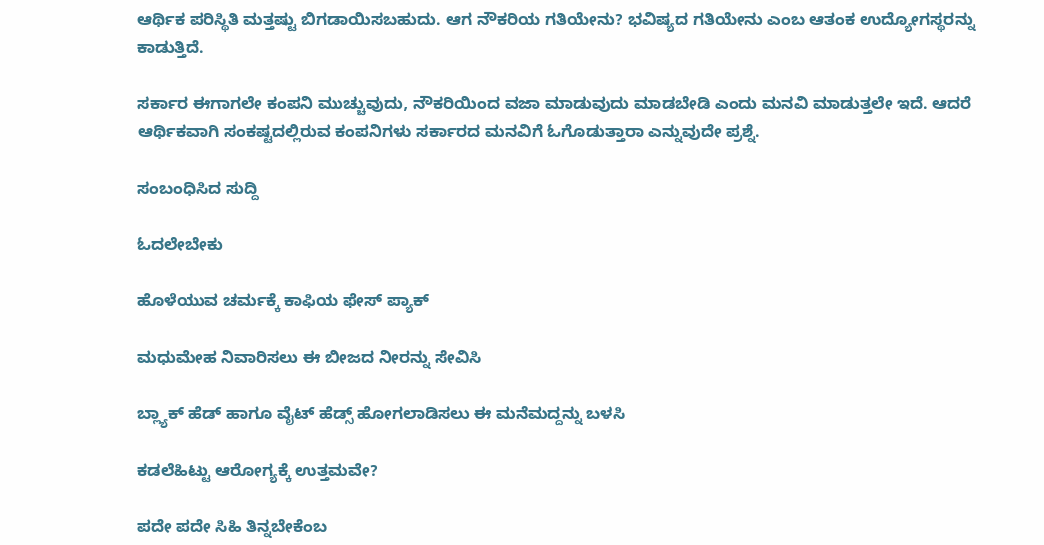ಆರ್ಥಿಕ ಪರಿಸ್ಥಿತಿ ಮತ್ತಷ್ಟು ಬಿಗಡಾಯಿಸಬಹುದು. ಆಗ ನೌಕರಿಯ ಗತಿಯೇನು? ಭವಿಷ್ಯದ ಗತಿಯೇನು ಎಂಬ ಆತಂಕ ಉದ್ಯೋಗಸ್ಥರನ್ನು ಕಾಡುತ್ತಿದೆ.

ಸರ್ಕಾರ ಈಗಾಗಲೇ ಕಂಪನಿ ಮುಚ್ಚುವುದು, ನೌಕರಿಯಿಂದ ವಜಾ ಮಾಡುವುದು ಮಾಡಬೇಡಿ ಎಂದು ಮನವಿ ಮಾಡುತ್ತಲೇ ಇದೆ. ಆದರೆ ಆರ್ಥಿಕವಾಗಿ ಸಂಕಷ್ಟದಲ್ಲಿರುವ ಕಂಪನಿಗಳು ಸರ್ಕಾರದ ಮನವಿಗೆ ಓಗೊಡುತ್ತಾರಾ ಎನ್ನುವುದೇ ಪ್ರಶ್ನೆ.

ಸಂಬಂಧಿಸಿದ ಸುದ್ದಿ

ಓದಲೇಬೇಕು

ಹೊಳೆಯುವ ಚರ್ಮಕ್ಕೆ ಕಾಫಿಯ ಫೇಸ್ ಪ್ಯಾಕ್

ಮಧುಮೇಹ ನಿವಾರಿಸಲು ಈ ಬೀಜದ ನೀರನ್ನು ಸೇವಿಸಿ

ಬ್ಲ್ಯಾಕ್ ಹೆಡ್ ಹಾಗೂ ವೈಟ್ ಹೆಡ್ಸ್ ಹೋಗಲಾಡಿಸಲು ಈ ಮನೆಮದ್ದನ್ನು ಬಳಸಿ

ಕಡಲೆಹಿಟ್ಟು ಆರೋಗ್ಯಕ್ಕೆ ಉತ್ತಮವೇ?

ಪದೇ ಪದೇ ಸಿಹಿ ತಿನ್ನಬೇಕೆಂಬ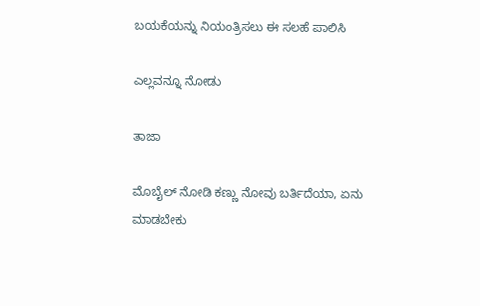ಬಯಕೆಯನ್ನು ನಿಯಂತ್ರಿಸಲು ಈ ಸಲಹೆ ಪಾಲಿಸಿ

ಎಲ್ಲವನ್ನೂ ನೋಡು

ತಾಜಾ

ಮೊಬೈಲ್ ನೋಡಿ ಕಣ್ಣು ನೋವು ಬರ್ತಿದೆಯಾ, ಏನು ಮಾಡಬೇಕು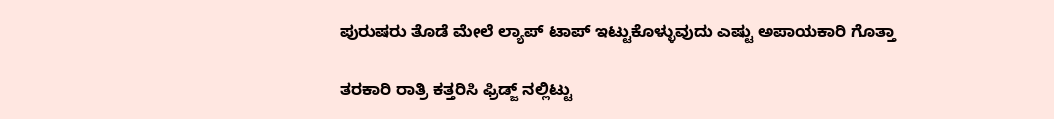ಪುರುಷರು ತೊಡೆ ಮೇಲೆ ಲ್ಯಾಪ್ ಟಾಪ್ ಇಟ್ಟುಕೊಳ್ಳುವುದು ಎಷ್ಟು ಅಪಾಯಕಾರಿ ಗೊತ್ತಾ

ತರಕಾರಿ ರಾತ್ರಿ ಕತ್ತರಿಸಿ ಫ್ರಿಡ್ಜ್ ನಲ್ಲಿಟ್ಟು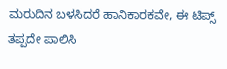ಮರುದಿನ ಬಳಸಿದರೆ ಹಾನಿಕಾರಕವೇ, ಈ ಟಿಪ್ಸ್ ತಪ್ಪದೇ ಪಾಲಿಸಿ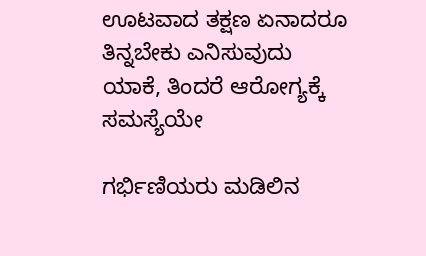ಊಟವಾದ ತಕ್ಷಣ ಏನಾದರೂ ತಿನ್ನಬೇಕು ಎನಿಸುವುದು ಯಾಕೆ, ತಿಂದರೆ ಆರೋಗ್ಯಕ್ಕೆ ಸಮಸ್ಯೆಯೇ

ಗರ್ಭಿಣಿಯರು ಮಡಿಲಿನ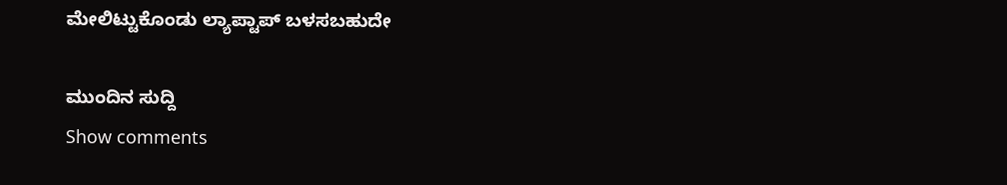ಮೇಲಿಟ್ಟುಕೊಂಡು ಲ್ಯಾಪ್ಟಾಪ್ ಬಳಸಬಹುದೇ

ಮುಂದಿನ ಸುದ್ದಿ
Show comments